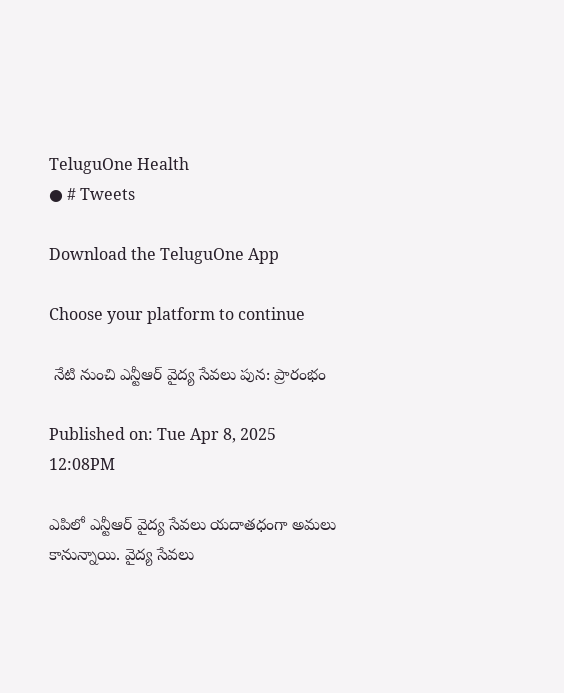TeluguOne Health
● # Tweets

Download the TeluguOne App

Choose your platform to continue

 నేటి నుంచి ఎన్టీఆర్ వైద్య సేవలు పున: ప్రారంభం

Published on: Tue Apr 8, 2025 12:08PM

ఎపిలో ఎన్టీఆర్ వైద్య సేవలు యదాతధంగా అమలు కానున్నాయి. వైద్య సేవలు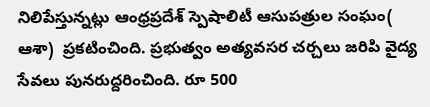నిలిపేస్తున్నట్లు ఆంధ్రప్రదేశ్ స్పెషాలిటీ ఆసుపత్రుల సంఘం( ఆశా)  ప్రకటించింది. ప్రభుత్వం అత్యవసర చర్చలు జరిపి వైద్య సేవలు పునరుద్దరించింది. రూ 500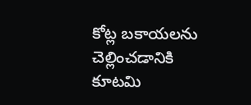కోట్ల బకాయలను చెల్లించడానికి కూటమి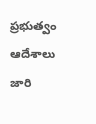ప్రభుత్వం ఆదేశాలు జారి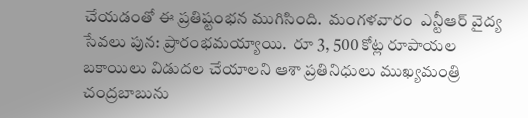చేయడంతో ఈ ప్రతిష్టంభన ముగిసింది.  మంగళవారం  ఎన్టీఆర్ వైద్య సేవలు పున: ప్రారంభమయ్యాయి.  రూ 3, 500 కోట్ల రూపాయల బకాయిలు విడుదల చేయాలని ఆశా ప్రతినిధులు ముఖ్యమంత్రి చంద్రబాబును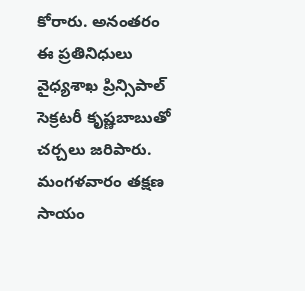కోరారు. అనంతరం  ఈ ప్రతినిధులు వైధ్యశాఖ ప్రిన్సిపాల్ సెక్రటరీ కృష్ణబాబుతో చర్చలు జరిపారు. మంగళవారం తక్షణ సాయం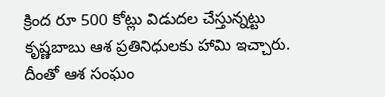క్రింద రూ 500 కోట్లు విడుదల చేస్తున్నట్టు కృష్ణబాబు ఆశ ప్రతినిధులకు హామి ఇచ్చారు. దీంతో ఆశ సంఘం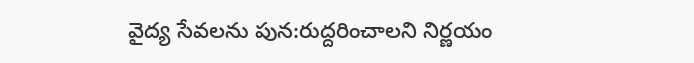వైద్య సేవలను పున:రుద్దరించాలని నిర్ణయం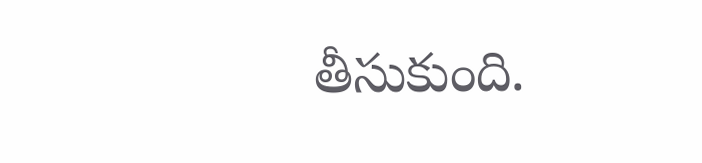తీసుకుంది.